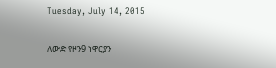Tuesday, July 14, 2015

ለውድ የዞን9 ነዋርያን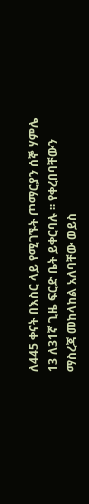ለ445 ቀናት በእስር ላይ የሚገኙት ጦማርያን ሰኞ ሃምሌ 13 ለ31ኛ ጊዜ ፍርድ ቤት ይቀርባሉ ፡፡ የቀረበባቸውን ማስረጃ መከላከል አለባቸው ወይስ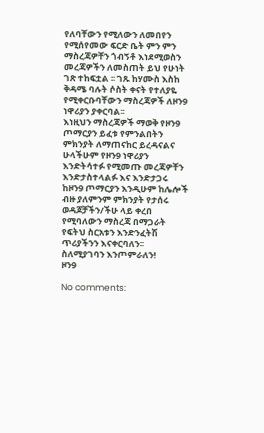የለባቸውን የሚለውን ለመበየን የሚሰየመው ፍርድ ቤት ምን ምን ማስረጃዎቸን ጎብኝቶ እነደሚወስን መረጃዎችን ለመስጠት ይህ የሁነት ገጽ ተከፍቷል ፡፡ ገጹ ከሃሙስ እስከ ቅዳሜ ባሉት ሶስት ቀናት የተለያዬ የሚቀርቡባቸውን ማስረጃዎች ለዞን9 ነዋሪያን ያቀርባል፡፡
እነዚህን ማስረጃዎች ማወቅ የዞን9 ጦማርያን ይፈቱ የምንልበትን ምክንያት ለማጠናከር ይረዳናልና ሁላችሁም የዞን9 ነዋሪያን እንድትሳተፉ የሚመጡ መረጃዎቸን እንድታስተላልፉ እና እንድታጋሩ ከዞን9 ጦማርያን እንዲሁም ከሌሎች ብዙ ያለምንም ምክንያት የታሰሩ ወዳጆቻችን/ችሁ ላይ ቀረበ የሚባለውን ማስረጃ በማጋራት የፍትህ ስርአቱን እንድንፈትሽ ጥሪያችንን እናቀርባለን፡፡
ስለሚያገባን እንጦምራለን!
ዞን9

No comments: